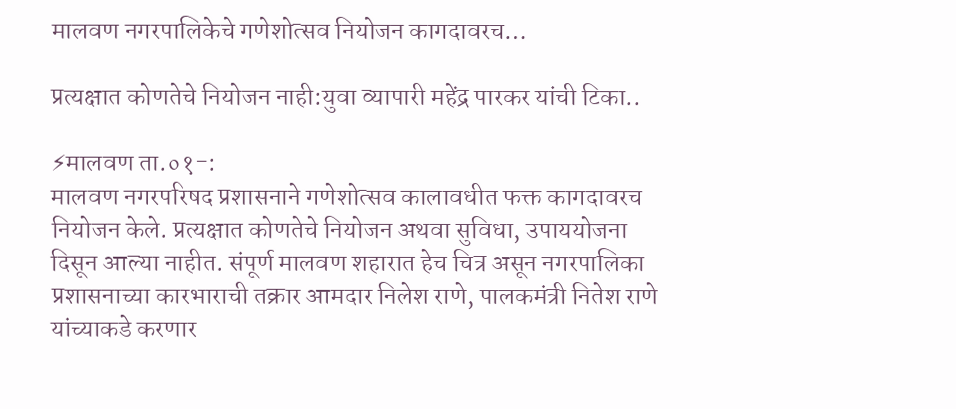मालवण नगरपालिकेचे गणेशोत्सव नियोजन कागदावरच…

प्रत्यक्षात कोणतेचे नियोजन नाही:युवा व्यापारी महेंद्र पारकर यांची टिका..

⚡मालवण ता.०१-:
मालवण नगरपरिषद प्रशासनाने गणेशोत्सव कालावधीत फक्त कागदावरच नियोजन केले. प्रत्यक्षात कोणतेचे नियोजन अथवा सुविधा, उपाययोजना दिसून आल्या नाहीत. संपूर्ण मालवण शहारात हेच चित्र असून नगरपालिका प्रशासनाच्या कारभाराची तक्रार आमदार निलेश राणे, पालकमंत्री नितेश राणे यांच्याकडे करणार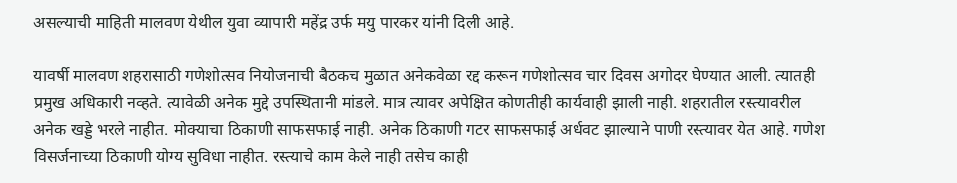असल्याची माहिती मालवण येथील युवा व्यापारी महेंद्र उर्फ मयु पारकर यांनी दिली आहे.

यावर्षी मालवण शहरासाठी गणेशोत्सव नियोजनाची बैठकच मुळात अनेकवेळा रद्द करून गणेशोत्सव चार दिवस अगोदर घेण्यात आली. त्यातही प्रमुख अधिकारी नव्हते. त्यावेळी अनेक मुद्दे उपस्थितानी मांडले. मात्र त्यावर अपेक्षित कोणतीही कार्यवाही झाली नाही. शहरातील रस्त्यावरील अनेक खड्डे भरले नाहीत. मोक्याचा ठिकाणी साफसफाई नाही. अनेक ठिकाणी गटर साफसफाई अर्धवट झाल्याने पाणी रस्त्यावर येत आहे. गणेश विसर्जनाच्या ठिकाणी योग्य सुविधा नाहीत. रस्त्याचे काम केले नाही तसेच काही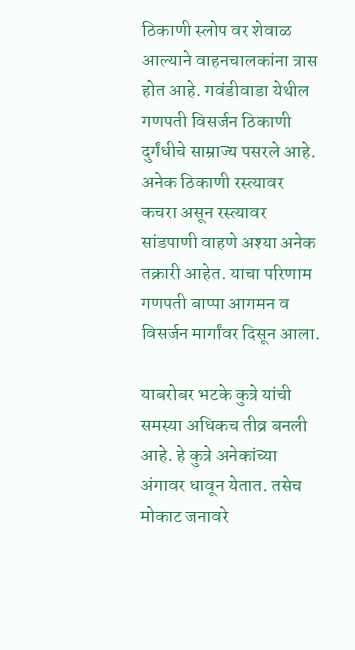ठिकाणी स्लोप वर शेवाळ आल्याने वाहनचालकांना त्रास होत आहे. गवंडीवाडा येथील गणपती विसर्जन ठिकाणी दुर्गंधीचे साम्राज्य पसरले आहे. अनेक ठिकाणी रस्त्यावर कचरा असून रस्त्यावर सांडपाणी वाहणे अश्या अनेक तक्रारी आहेत. याचा परिणाम गणपती बाप्पा आगमन व विसर्जन मार्गांवर दिसून आला.

याबरोबर भटके कुत्रे यांची समस्या अधिकच तीव्र बनली आहे. हे कुत्रे अनेकांच्या अंगावर धावून येतात. तसेच मोकाट जनावरे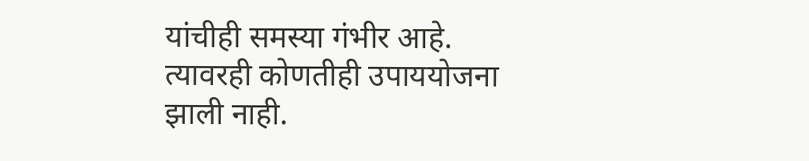यांचीही समस्या गंभीर आहे. त्यावरही कोणतीही उपाययोजना झाली नाही.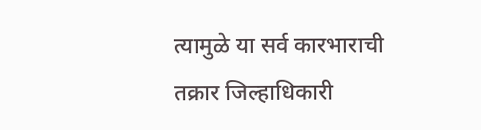त्यामुळे या सर्व कारभाराची तक्रार जिल्हाधिकारी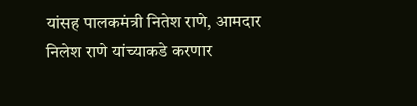यांसह पालकमंत्री नितेश राणे, आमदार निलेश राणे यांच्याकडे करणार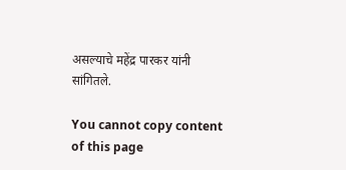असल्याचे महेंद्र पारकर यांनी सांगितले.

You cannot copy content of this page